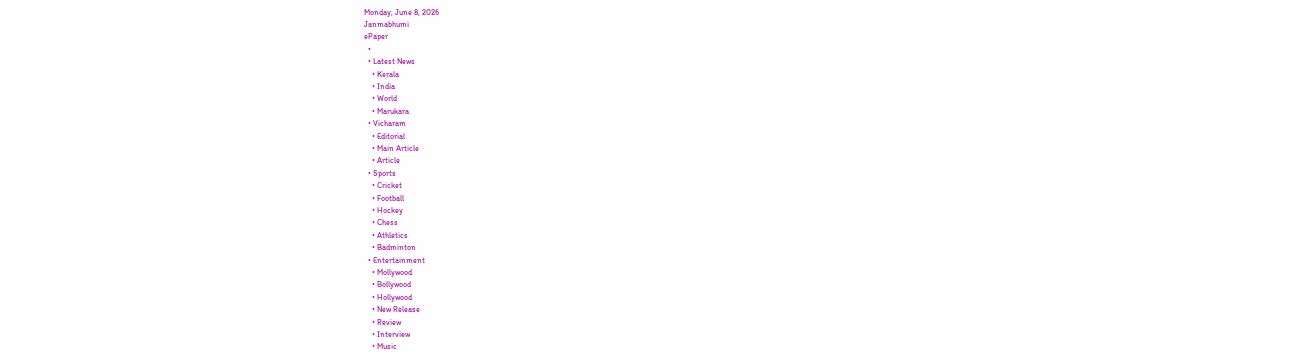Monday, June 8, 2026
Janmabhumi
ePaper
  •
  • Latest News
    • Kerala
    • India
    • World
    • Marukara
  • Vicharam
    • Editorial
    • Main Article
    • Article
  • Sports
    • Cricket
    • Football
    • Hockey
    • Chess
    • Athletics
    • Badminton
  • Entertainment
    • Mollywood
    • Bollywood
    • Hollywood
    • New Release
    • Review
    • Interview
    • Music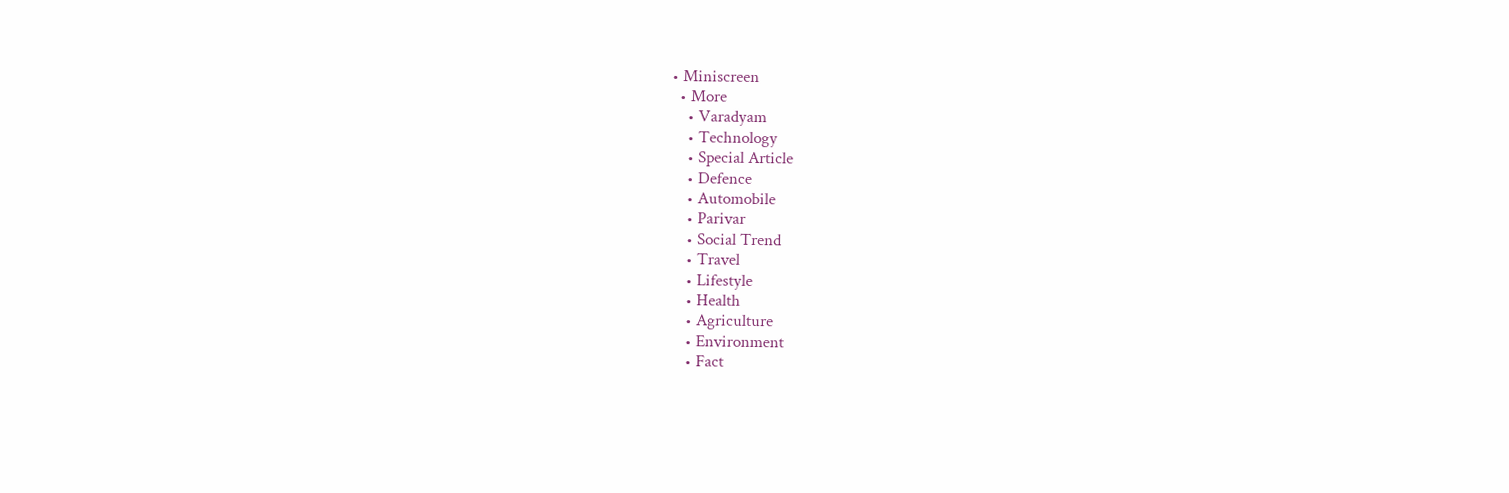• Miniscreen
  • More
    • Varadyam
    • Technology
    • Special Article
    • Defence
    • Automobile
    • Parivar
    • Social Trend
    • Travel
    • Lifestyle
    • Health
    • Agriculture
    • Environment
    • Fact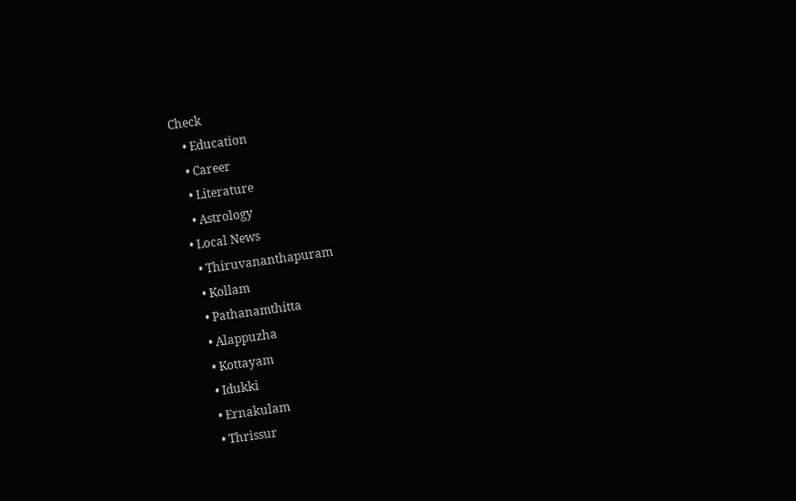Check
    • Education
    • Career
    • Literature
    • Astrology
  • Local News
    • Thiruvananthapuram
    • Kollam
    • Pathanamthitta
    • Alappuzha
    • Kottayam
    • Idukki
    • Ernakulam
    • Thrissur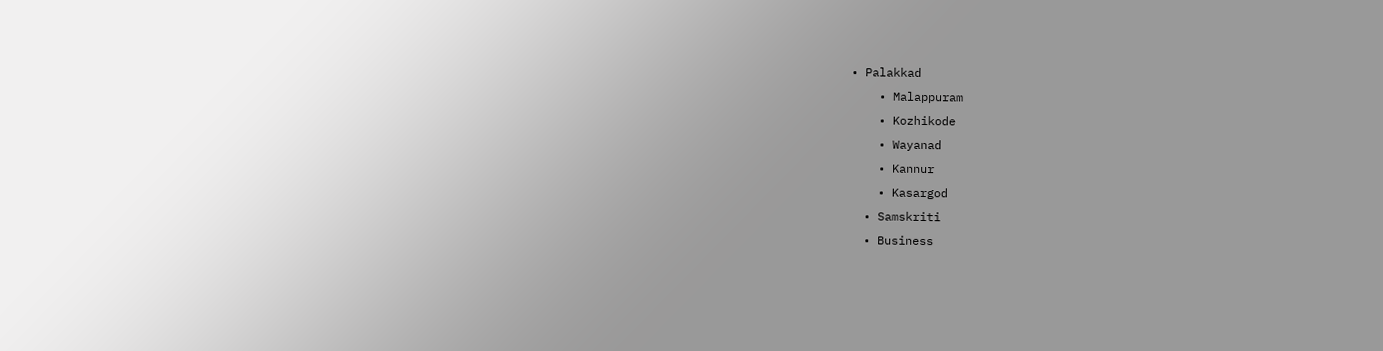• Palakkad
    • Malappuram
    • Kozhikode
    • Wayanad
    • Kannur
    • Kasargod
  • Samskriti
  • Business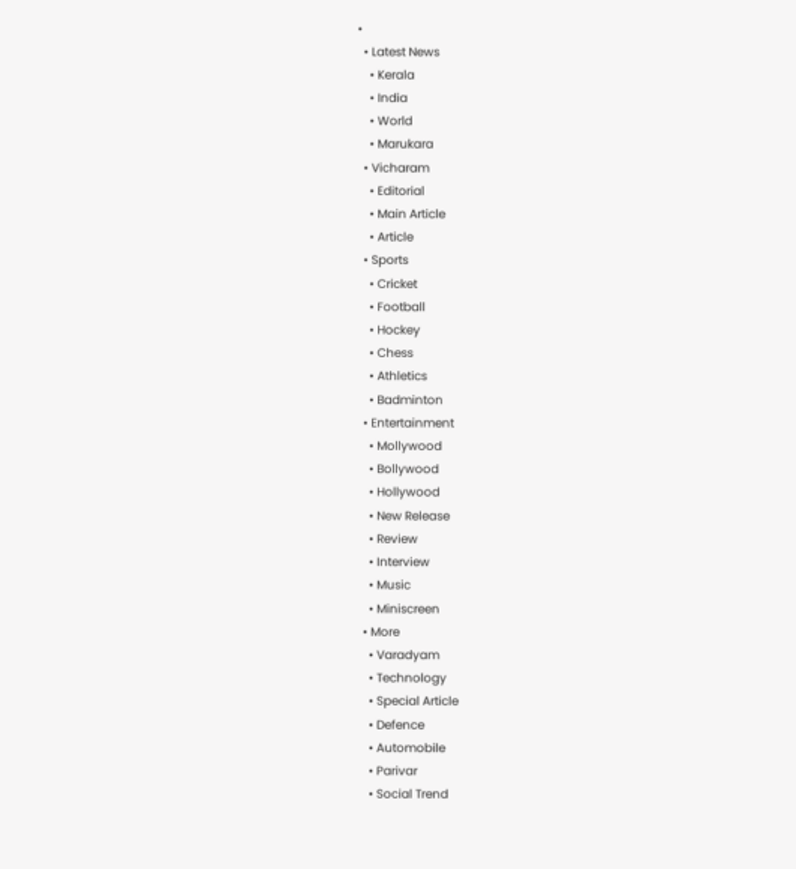•
  • Latest News
    • Kerala
    • India
    • World
    • Marukara
  • Vicharam
    • Editorial
    • Main Article
    • Article
  • Sports
    • Cricket
    • Football
    • Hockey
    • Chess
    • Athletics
    • Badminton
  • Entertainment
    • Mollywood
    • Bollywood
    • Hollywood
    • New Release
    • Review
    • Interview
    • Music
    • Miniscreen
  • More
    • Varadyam
    • Technology
    • Special Article
    • Defence
    • Automobile
    • Parivar
    • Social Trend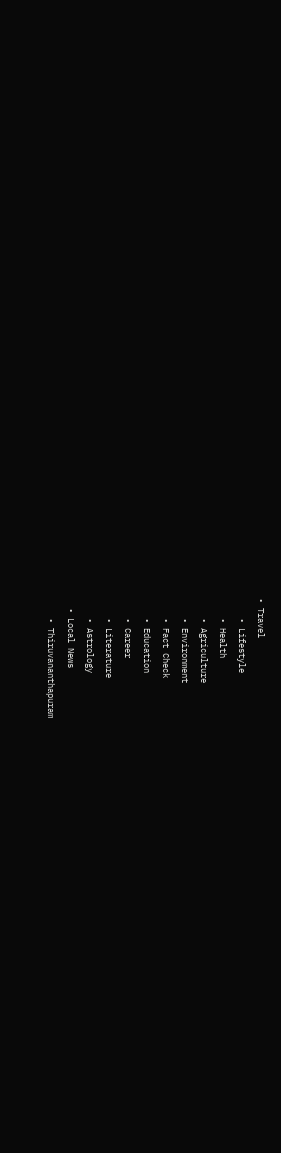• Travel
    • Lifestyle
    • Health
    • Agriculture
    • Environment
    • Fact Check
    • Education
    • Career
    • Literature
    • Astrology
  • Local News
    • Thiruvananthapuram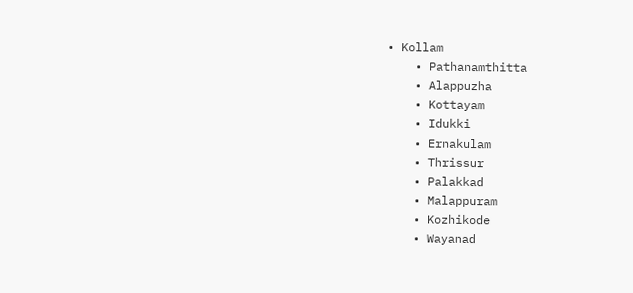• Kollam
    • Pathanamthitta
    • Alappuzha
    • Kottayam
    • Idukki
    • Ernakulam
    • Thrissur
    • Palakkad
    • Malappuram
    • Kozhikode
    • Wayanad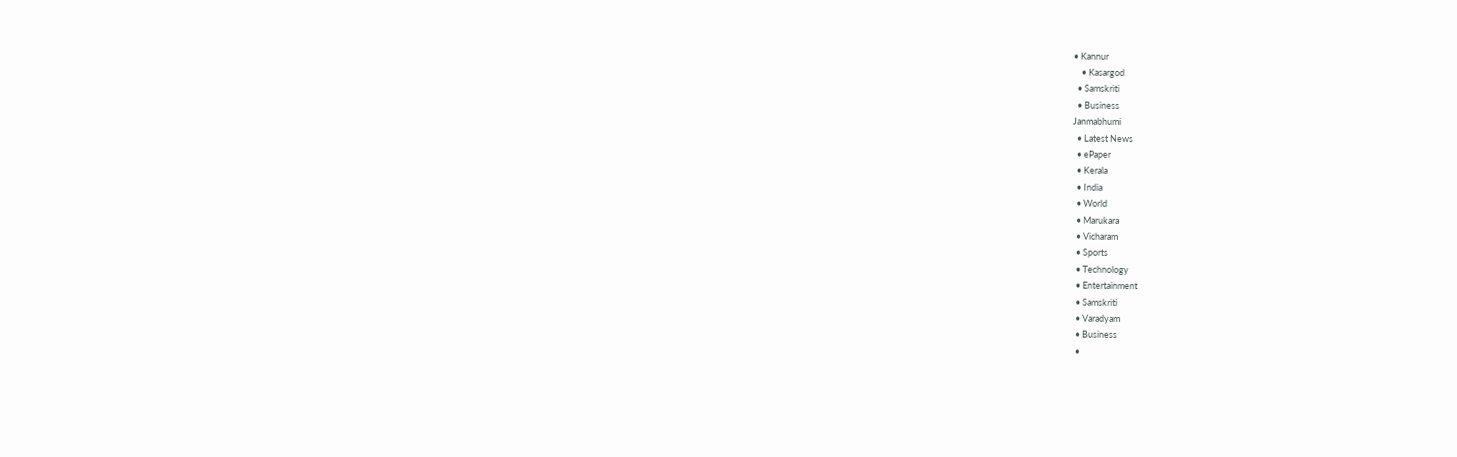• Kannur
    • Kasargod
  • Samskriti
  • Business
Janmabhumi
  • Latest News
  • ePaper
  • Kerala
  • India
  • World
  • Marukara
  • Vicharam
  • Sports
  • Technology
  • Entertainment
  • Samskriti
  • Varadyam
  • Business
  •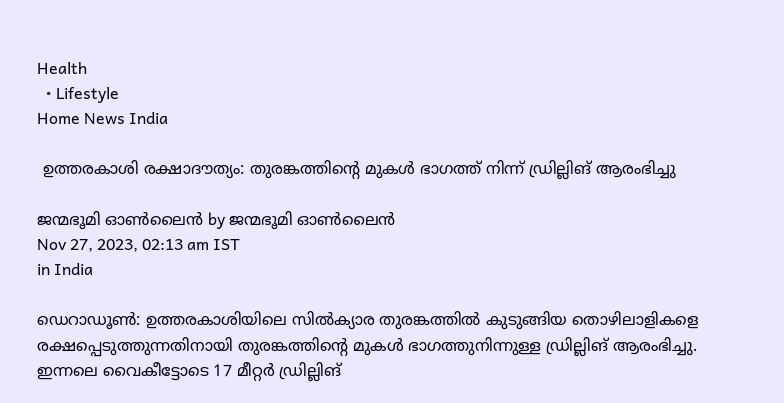Health
  • Lifestyle
Home News India

 ഉത്തരകാശി രക്ഷാദൗത്യം: തുരങ്കത്തിന്റെ മുകള്‍ ഭാഗത്ത് നിന്ന് ഡ്രില്ലിങ് ആരംഭിച്ചു

ജന്മഭൂമി ഓണ്‍ലൈന്‍ by ജന്മഭൂമി ഓണ്‍ലൈന്‍
Nov 27, 2023, 02:13 am IST
in India

ഡെറാഡൂണ്‍: ഉത്തരകാശിയിലെ സില്‍ക്യാര തുരങ്കത്തില്‍ കുടുങ്ങിയ തൊഴിലാളികളെ രക്ഷപ്പെടുത്തുന്നതിനായി തുരങ്കത്തിന്റെ മുകള്‍ ഭാഗത്തുനിന്നുള്ള ഡ്രില്ലിങ് ആരംഭിച്ചു. ഇന്നലെ വൈകീട്ടോടെ 17 മീറ്റര്‍ ഡ്രില്ലിങ്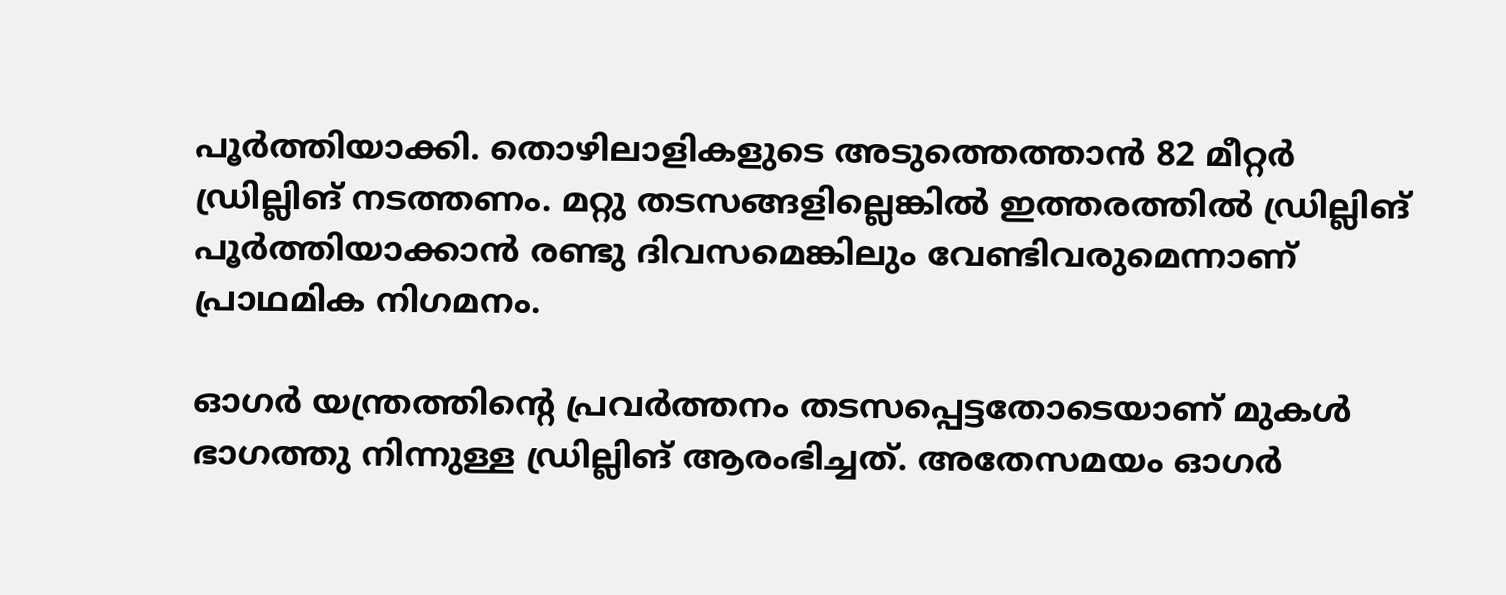പൂര്‍ത്തിയാക്കി. തൊഴിലാളികളുടെ അടുത്തെത്താന്‍ 82 മീറ്റര്‍ ഡ്രില്ലിങ് നടത്തണം. മറ്റു തടസങ്ങളില്ലെങ്കില്‍ ഇത്തരത്തില്‍ ഡ്രില്ലിങ് പൂര്‍ത്തിയാക്കാന്‍ രണ്ടു ദിവസമെങ്കിലും വേണ്ടിവരുമെന്നാണ് പ്രാഥമിക നിഗമനം.

ഓഗര്‍ യന്ത്രത്തിന്റെ പ്രവര്‍ത്തനം തടസപ്പെട്ടതോടെയാണ് മുകള്‍ ഭാഗത്തു നിന്നുള്ള ഡ്രില്ലിങ് ആരംഭിച്ചത്. അതേസമയം ഓഗര്‍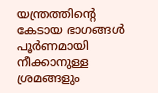യന്ത്രത്തിന്റെ കേടായ ഭാഗങ്ങള്‍ പൂര്‍ണമായി നീക്കാനുള്ള ശ്രമങ്ങളും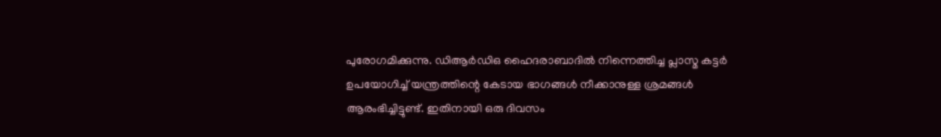പുരോഗമിക്കുന്നു. ഡിആര്‍ഡിഒ ഹൈദരാബാദില്‍ നിന്നെത്തിച്ച പ്ലാസ്മ കട്ടര്‍ ഉപയോഗിച്ച് യന്ത്രത്തിന്റെ കേടായ ഭാഗങ്ങള്‍ നീക്കാനുള്ള ശ്രമങ്ങള്‍ ആരംഭിച്ചിട്ടുണ്ട്. ഇതിനായി ഒരു ദിവസം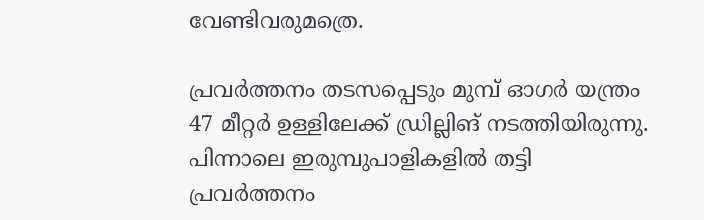വേണ്ടിവരുമത്രെ.

പ്രവര്‍ത്തനം തടസപ്പെടും മുമ്പ് ഓഗര്‍ യന്ത്രം 47 മീറ്റര്‍ ഉള്ളിലേക്ക് ഡ്രില്ലിങ് നടത്തിയിരുന്നു. പിന്നാലെ ഇരുമ്പുപാളികളില്‍ തട്ടി പ്രവര്‍ത്തനം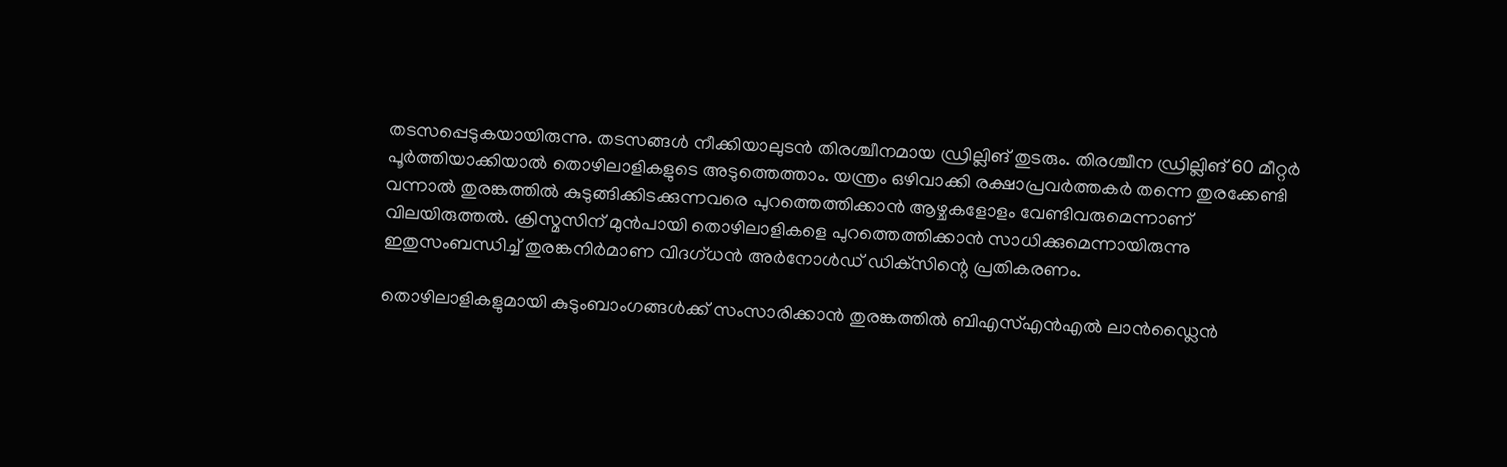തടസപ്പെടുകയായിരുന്നു. തടസങ്ങള്‍ നീക്കിയാലുടന്‍ തിരശ്ചീനമായ ഡ്രില്ലിങ് തുടരും. തിരശ്ചീന ഡ്രില്ലിങ് 60 മീറ്റര്‍ പൂര്‍ത്തിയാക്കിയാല്‍ തൊഴിലാളികളുടെ അടുത്തെത്താം. യന്ത്രം ഒഴിവാക്കി രക്ഷാപ്രവര്‍ത്തകര്‍ തന്നെ തുരക്കേണ്ടി വന്നാല്‍ തുരങ്കത്തില്‍ കുടുങ്ങിക്കിടക്കുന്നവരെ പുറത്തെത്തിക്കാന്‍ ആഴ്ചകളോളം വേണ്ടിവരുമെന്നാണ് വിലയിരുത്തല്‍. ക്രിസ്മസിന് മുന്‍പായി തൊഴിലാളികളെ പുറത്തെത്തിക്കാന്‍ സാധിക്കുമെന്നായിരുന്നു ഇതുസംബന്ധിച്ച് തുരങ്കനിര്‍മാണ വിദഗ്ധന്‍ അര്‍നോള്‍ഡ് ഡിക്‌സിന്റെ പ്രതികരണം.

തൊഴിലാളികളുമായി കുടുംബാംഗങ്ങള്‍ക്ക് സംസാരിക്കാന്‍ തുരങ്കത്തില്‍ ബിഎസ്എന്‍എല്‍ ലാന്‍ഡ്ലൈന്‍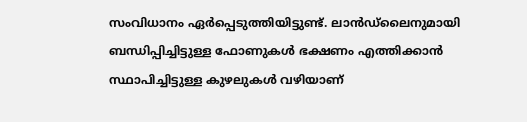സംവിധാനം ഏര്‍പ്പെടുത്തിയിട്ടുണ്ട്. ലാന്‍ഡ്ലൈനുമായി ബന്ധിപ്പിച്ചിട്ടുള്ള ഫോണുകള്‍ ഭക്ഷണം എത്തിക്കാന്‍ സ്ഥാപിച്ചിട്ടുള്ള കുഴലുകള്‍ വഴിയാണ്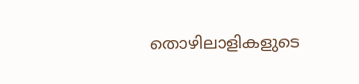തൊഴിലാളികളുടെ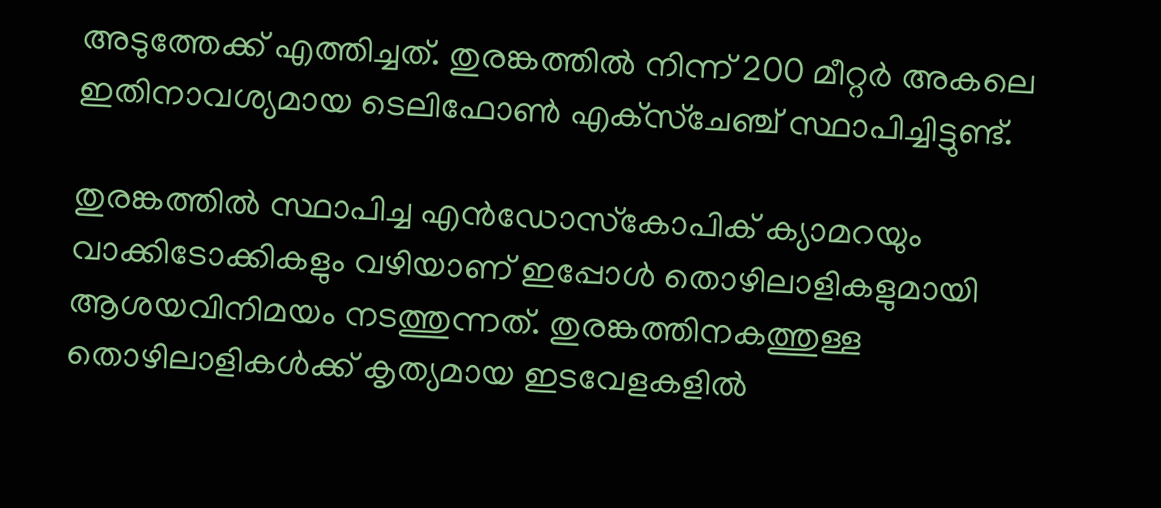അടുത്തേക്ക് എത്തിച്ചത്. തുരങ്കത്തില്‍ നിന്ന് 200 മീറ്റര്‍ അകലെ ഇതിനാവശ്യമായ ടെലിഫോണ്‍ എക്‌സ്‌ചേഞ്ച് സ്ഥാപിച്ചിട്ടുണ്ട്.

തുരങ്കത്തില്‍ സ്ഥാപിച്ച എന്‍ഡോസ്‌കോപിക് ക്യാമറയും വാക്കിടോക്കികളും വഴിയാണ് ഇപ്പോള്‍ തൊഴിലാളികളുമായി ആശയവിനിമയം നടത്തുന്നത്. തുരങ്കത്തിനകത്തുള്ള തൊഴിലാളികള്‍ക്ക് കൃത്യമായ ഇടവേളകളില്‍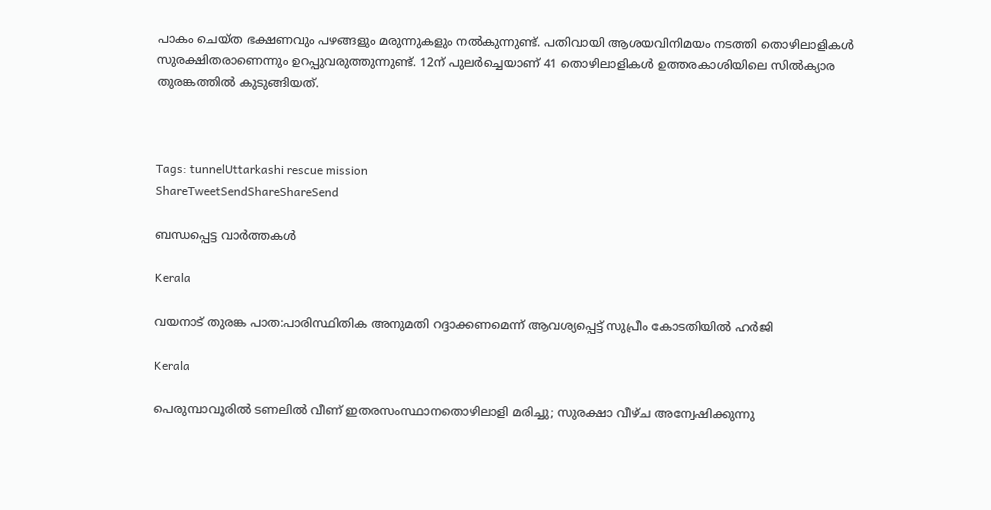പാകം ചെയ്ത ഭക്ഷണവും പഴങ്ങളും മരുന്നുകളും നല്‍കുന്നുണ്ട്. പതിവായി ആശയവിനിമയം നടത്തി തൊഴിലാളികള്‍ സുരക്ഷിതരാണെന്നും ഉറപ്പുവരുത്തുന്നുണ്ട്. 12ന് പുലര്‍ച്ചെയാണ് 41 തൊഴിലാളികള്‍ ഉത്തരകാശിയിലെ സില്‍ക്യാര തുരങ്കത്തില്‍ കുടുങ്ങിയത്.



Tags: tunnelUttarkashi rescue mission
ShareTweetSendShareShareSend

ബന്ധപ്പെട്ട വാര്‍ത്തകള്‍

Kerala

വയനാട് തുരങ്ക പാത:പാരിസ്ഥിതിക അനുമതി റദ്ദാക്കണമെന്ന് ആവശ്യപ്പെട്ട് സുപ്രീം കോടതിയില്‍ ഹര്‍ജി

Kerala

പെരുമ്പാവൂരില്‍ ടണലില്‍ വീണ് ഇതരസംസ്ഥാനതൊഴിലാളി മരിച്ചു; സുരക്ഷാ വീഴ്ച അന്വേഷിക്കുന്നു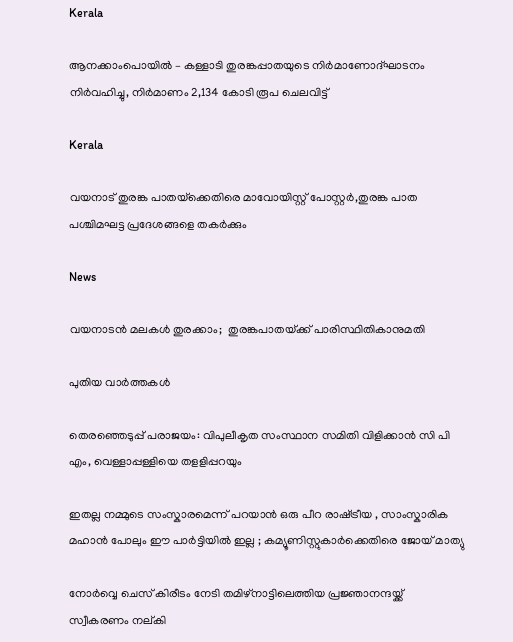Kerala

ആനക്കാംപൊയില്‍ – കള്ളാടി തുരങ്കപ്പാതയുടെ നിര്‍മാണോദ്ഘാടനം നിര്‍വഹിച്ചു, നിര്‍മാണം 2,134 കോടി രൂപ ചെലവിട്ട്

Kerala

വയനാട് തുരങ്ക പാതയ്‌ക്കെതിരെ മാവോയിസ്റ്റ് പോസ്റ്റര്‍,തുരങ്ക പാത പശ്ചിമഘട്ട പ്രദേശങ്ങളെ തകര്‍ക്കും

News

വയനാടന്‍ മലകള്‍ തുരക്കാം;  തുരങ്കപാതയ്‌ക്ക് പാരിസ്ഥിതികാനുമതി

പുതിയ വാര്‍ത്തകള്‍

തെരഞ്ഞെടുപ്പ് പരാജയം: വിപുലീകൃത സംസ്ഥാന സമിതി വിളിക്കാന്‍ സി പി എം, വെള്ളാപ്പള്ളിയെ തളളിപ്പറയും

ഇതല്ല നമ്മുടെ സംസ്കാരമെന്ന് പറയാൻ ഒരു പീറ രാഷ്‌ട്രീയ , സാംസ്കാരിക മഹാൻ പോലും ഈ പാർട്ടിയിൽ ഇല്ല ; കമ്യൂണിസ്റ്റുകാർക്കെതിരെ ജോയ് മാത്യു

നോര്‍വ്വെ ചെസ് കിരീടം നേടി തമിഴ്നാട്ടിലെത്തിയ പ്രജ്ഞാനന്ദയ്ക്ക് സ്വീകരണം നല‍്കി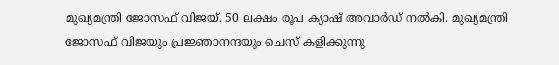മുഖ്യമന്ത്രി ജോസഫ് വിജയ്. 50 ലക്ഷം രൂപ ക്യാഷ് അവാര്‍ഡ് നല്‍കി. മുഖ്യമന്ത്രി ജോസഫ് വിജയും പ്രജ്ഞാനന്ദയും ചെസ് കളിക്കുന്നു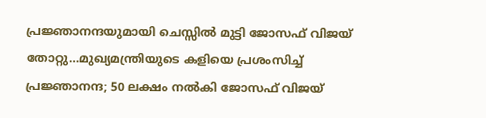പ്രജ്ഞാനന്ദയുമായി ചെസ്സില്‍ മുട്ടി ജോസഫ് വിജയ് തോറ്റു…മുഖ്യമന്ത്രിയുടെ കളിയെ പ്രശംസിച്ച് പ്രജ്ഞാനന്ദ; 50 ലക്ഷം നല്‍കി ജോസഫ് വിജയ്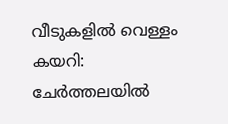വീടുകളില്‍ വെള്ളം കയറി: ചേര്‍ത്തലയില്‍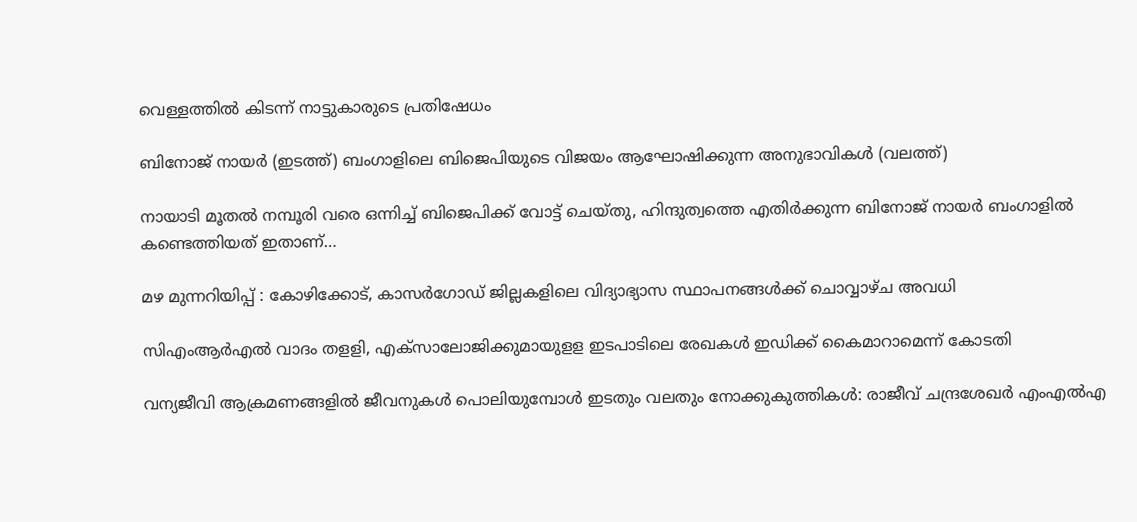വെള്ളത്തില്‍ കിടന്ന് നാട്ടുകാരുടെ പ്രതിഷേധം

ബിനോജ് നായര്‍ (ഇടത്ത്) ബംഗാളിലെ‍ ബിജെപിയുടെ വിജയം ആഘോഷിക്കുന്ന അനുഭാവികള്‍ (വലത്ത്)

നായാടി മൂതല്‍ നമ്പൂരി വരെ ഒന്നിച്ച് ബിജെപിക്ക് വോട്ട് ചെയ്തു, ഹിന്ദുത്വത്തെ എതിര്‍ക്കുന്ന ബിനോജ് നായര്‍ ബംഗാളില്‍ കണ്ടെത്തിയത് ഇതാണ്…

മഴ മുന്നറിയിപ്പ് : കോഴിക്കോട്, കാസര്‍ഗോഡ് ജില്ലകളിലെ വിദ്യാഭ്യാസ സ്ഥാപനങ്ങള്‍ക്ക് ചൊവ്വാഴ്ച അവധി

സിഎംആര്‍എല്‍ വാദം തളളി, എക്‌സാലോജിക്കുമായുളള ഇടപാടിലെ രേഖകള്‍ ഇഡിക്ക് കൈമാറാമെന്ന് കോടതി

വന്യജീവി ആക്രമണങ്ങളിൽ ജീവനുകൾ പൊലിയുമ്പോൾ ഇടതും വലതും നോക്കുകുത്തികൾ: രാജീവ് ചന്ദ്രശേഖർ എംഎൽഎ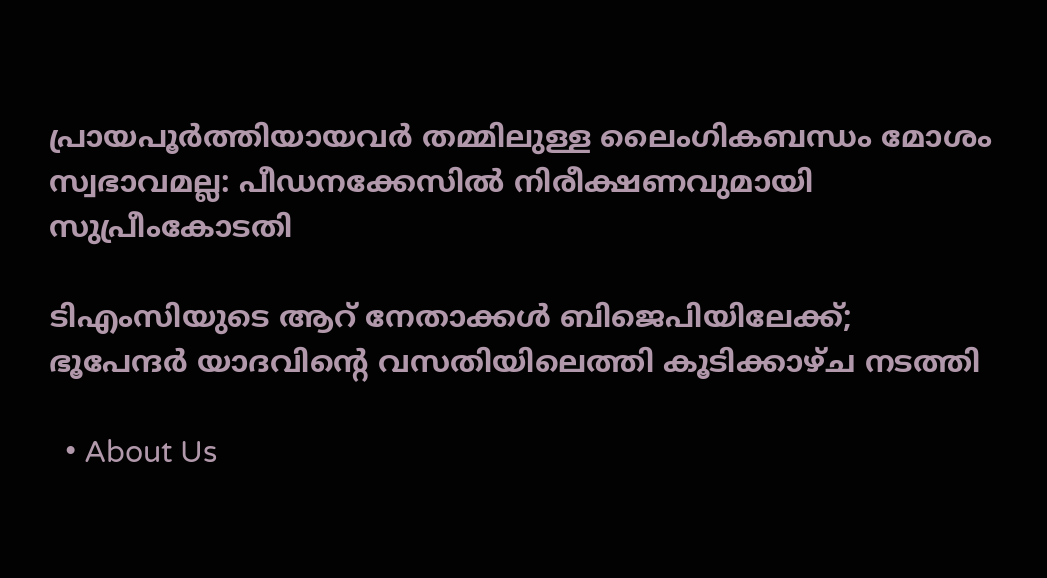പ്രായപൂർത്തിയായവർ തമ്മിലുള്ള ലൈംഗികബന്ധം മോശം സ്വഭാവമല്ല: പീഡനക്കേസിൽ നിരീക്ഷണവുമായി സുപ്രീംകോടതി

ടിഎംസിയുടെ ആറ് നേതാക്കൾ ബിജെപിയിലേക്ക്; ഭൂപേന്ദർ യാദവിന്റെ വസതിയിലെത്തി കൂടിക്കാഴ്ച നടത്തി

  • About Us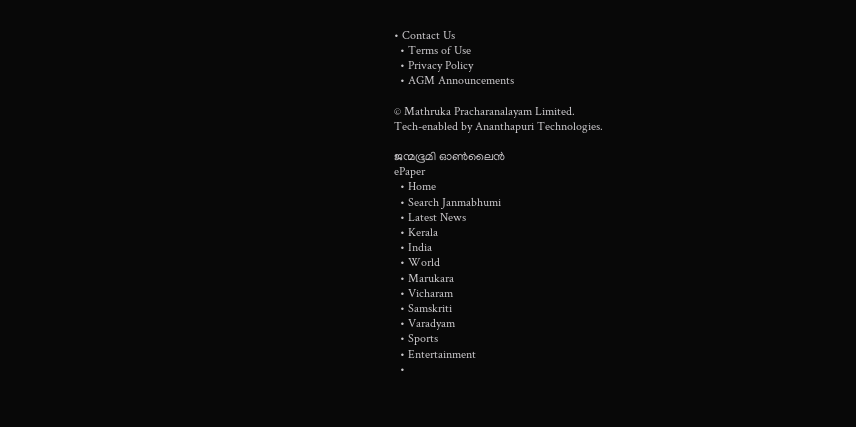• Contact Us
  • Terms of Use
  • Privacy Policy
  • AGM Announcements

© Mathruka Pracharanalayam Limited.
Tech-enabled by Ananthapuri Technologies.

ജന്മഭൂമി ഓണ്‍ലൈന്‍
ePaper
  • Home
  • Search Janmabhumi
  • Latest News
  • Kerala
  • India
  • World
  • Marukara
  • Vicharam
  • Samskriti
  • Varadyam
  • Sports
  • Entertainment
  •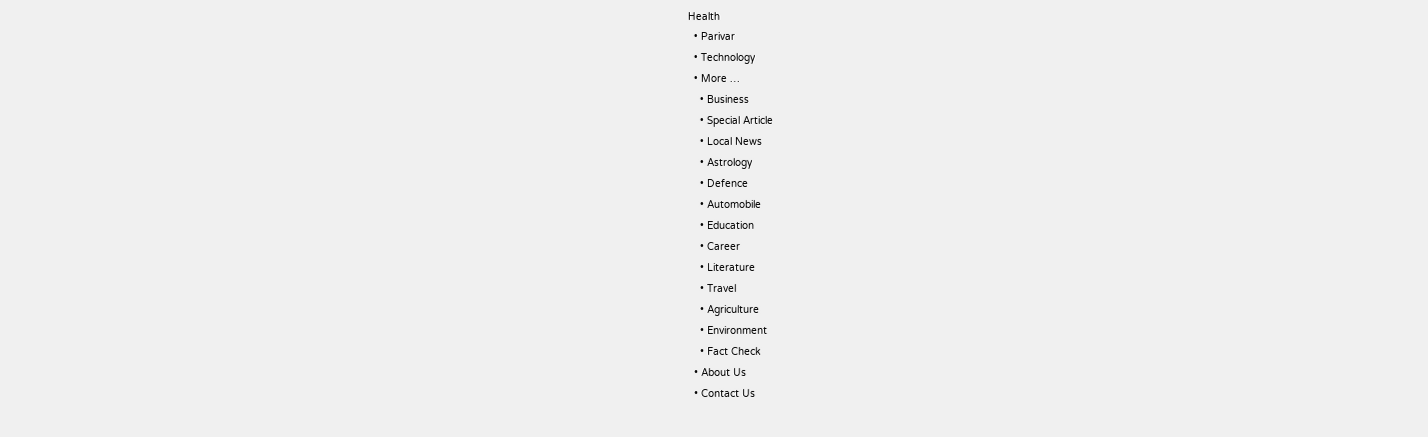Health
  • Parivar
  • Technology
  • More …
    • Business
    • Special Article
    • Local News
    • Astrology
    • Defence
    • Automobile
    • Education
    • Career
    • Literature
    • Travel
    • Agriculture
    • Environment
    • Fact Check
  • About Us
  • Contact Us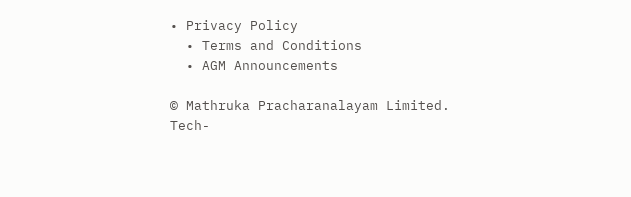• Privacy Policy
  • Terms and Conditions
  • AGM Announcements

© Mathruka Pracharanalayam Limited.
Tech-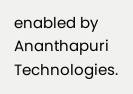enabled by Ananthapuri Technologies.